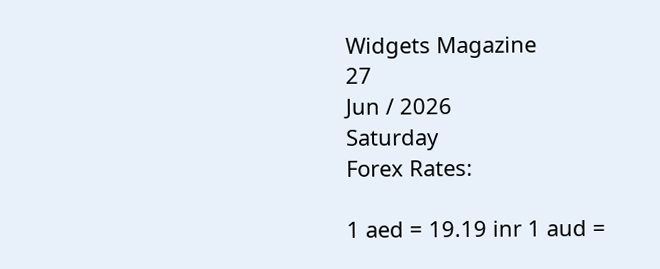Widgets Magazine
27
Jun / 2026
Saturday
Forex Rates:

1 aed = 19.19 inr 1 aud =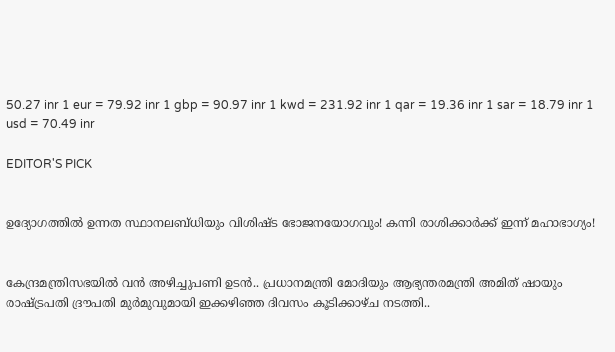50.27 inr 1 eur = 79.92 inr 1 gbp = 90.97 inr 1 kwd = 231.92 inr 1 qar = 19.36 inr 1 sar = 18.79 inr 1 usd = 70.49 inr

EDITOR'S PICK


ഉദ്യോഗത്തിൽ ഉന്നത സ്ഥാനലബ്ധിയും വിശിഷ്ട ഭോജനയോഗവും! കന്നി രാശിക്കാർക്ക് ഇന്ന് മഹാഭാഗ്യം!


കേന്ദ്രമന്ത്രിസഭയിൽ വൻ അഴിച്ചുപണി ഉടൻ.. പ്രധാനമന്ത്രി മോദിയും ആഭ്യന്തരമന്ത്രി അമിത് ഷായും രാഷ്ട്രപതി ദ്രൗപതി മുർമുവുമായി ഇക്കഴിഞ്ഞ ദിവസം കൂടിക്കാഴ്ച നടത്തി..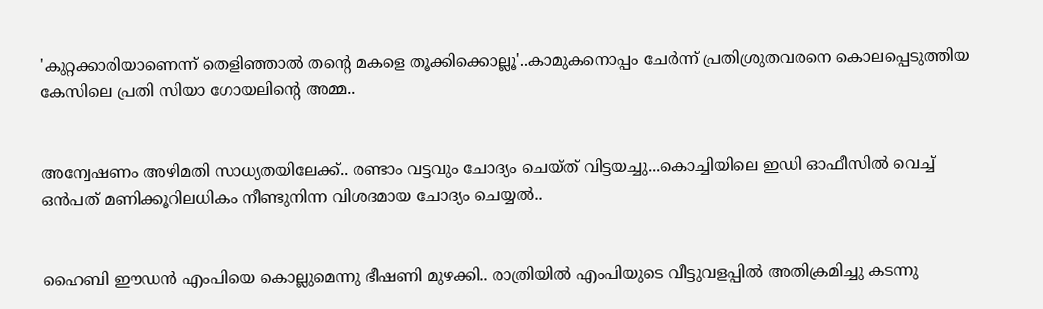'കുറ്റക്കാരിയാണെന്ന് തെളിഞ്ഞാൽ തന്റെ മകളെ തൂക്കിക്കൊല്ലൂ'..കാമുകനൊപ്പം ചേർന്ന് പ്രതിശ്രുതവരനെ കൊലപ്പെടുത്തിയ കേസിലെ പ്രതി സിയാ ഗോയലിന്റെ അമ്മ..


അന്വേഷണം അഴിമതി സാധ്യതയിലേക്ക്.. രണ്ടാം വട്ടവും ചോദ്യം ചെയ്ത് വിട്ടയച്ചു...കൊച്ചിയിലെ ഇഡി ഓഫീസില്‍ വെച്ച് ഒന്‍പത് മണിക്കൂറിലധികം നീണ്ടുനിന്ന വിശദമായ ചോദ്യം ചെയ്യൽ..


ഹൈബി ഈഡന്‍ എംപിയെ കൊല്ലുമെന്നു ഭീഷണി മുഴക്കി.. രാത്രിയില്‍ എംപിയുടെ വീട്ടുവളപ്പില്‍ അതിക്രമിച്ചു കടന്നു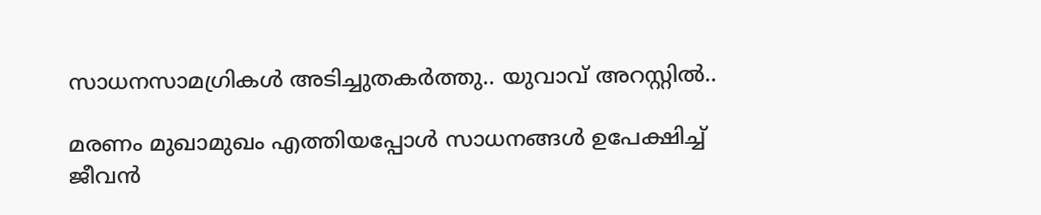സാധനസാമഗ്രികള്‍ അടിച്ചുതകര്‍ത്തു.. യുവാവ് അറസ്റ്റില്‍..

മരണം മുഖാമുഖം എത്തിയപ്പോള്‍ സാധനങ്ങള്‍ ഉപേക്ഷിച്ച് ജീവന്‍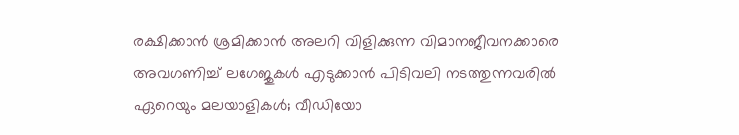രക്ഷിക്കാന്‍ ശ്രമിക്കാന്‍ അലറി വിളിക്കുന്ന വിമാനജീവനക്കാരെ അവഗണിച്ച് ലഗേജുകള്‍ എടുക്കാന്‍ പിടിവലി നടത്തുന്നവരില്‍ ഏറെയും മലയാളികള്‍; വീഡിയോ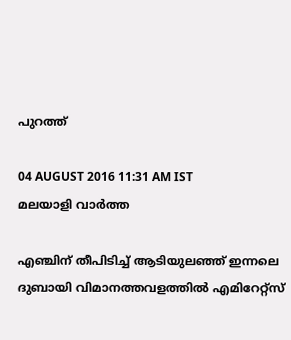പുറത്ത്

04 AUGUST 2016 11:31 AM IST
മലയാളി വാര്‍ത്ത

എഞ്ചിന് തീപിടിച്ച് ആടിയുലഞ്ഞ് ഇന്നലെ ദുബായി വിമാനത്തവളത്തില്‍ എമിറേറ്റ്‌സ്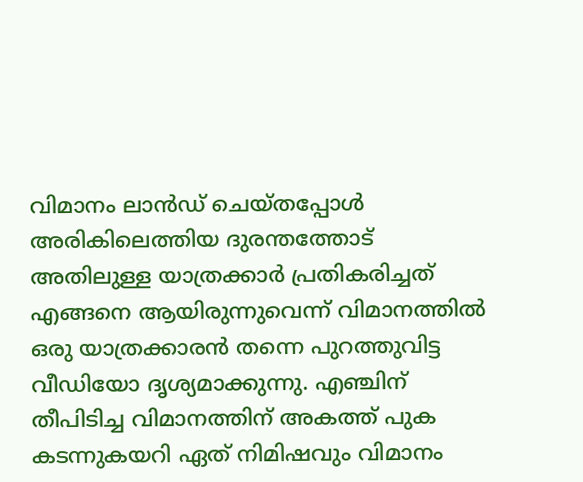വിമാനം ലാന്‍ഡ് ചെയ്തപ്പോള്‍ അരികിലെത്തിയ ദുരന്തത്തോട്  അതിലുള്ള യാത്രക്കാര്‍ പ്രതികരിച്ചത് എങ്ങനെ ആയിരുന്നുവെന്ന് വിമാനത്തില്‍ ഒരു യാത്രക്കാരന്‍ തന്നെ പുറത്തുവിട്ട വീഡിയോ ദൃശ്യമാക്കുന്നു. എഞ്ചിന് തീപിടിച്ച വിമാനത്തിന് അകത്ത് പുക കടന്നുകയറി ഏത് നിമിഷവും വിമാനം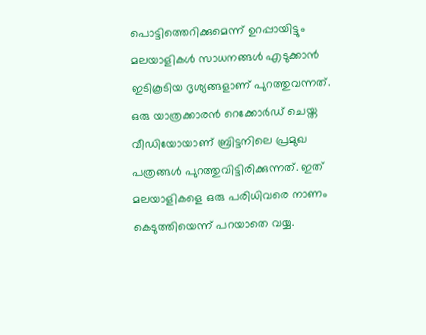പൊട്ടിത്തെറിക്കുമെന്ന് ഉറപ്പായിട്ടും മലയാളികള്‍ സാധനങ്ങള്‍ എടുക്കാന്‍ ഇടികൂടിയ ദൃശ്യങ്ങളാണ് പുറത്തുവന്നത്. ഒരു യാത്രക്കാരന്‍ റെക്കോര്‍ഡ് ചെയ്ത വീഡിയോയാണ് ബ്രിട്ടനിലെ പ്രമുഖ പത്രങ്ങള്‍ പുറത്തുവിട്ടിരിക്കുന്നത്. ഇത് മലയാളികളെ ഒരു പരിധിവരെ നാണം കെടുത്തിയെന്ന് പറയാതെ വയ്യ.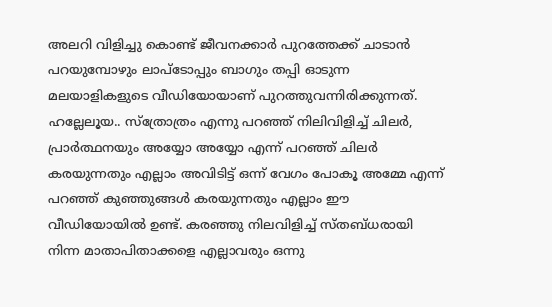അലറി വിളിച്ചു കൊണ്ട് ജീവനക്കാര്‍ പുറത്തേക്ക് ചാടാന്‍ പറയുമ്പോഴും ലാപ്‌ടോപ്പും ബാഗും തപ്പി ഓടുന്ന മലയാളികളുടെ വീഡിയോയാണ് പുറത്തുവന്നിരിക്കുന്നത്. ഹല്ലേലൂയ.. സ്‌ത്രോത്രം എന്നു പറഞ്ഞ് നിലിവിളിച്ച് ചിലര്‍, പ്രാര്‍ത്ഥനയും അയ്യോ അയ്യോ എന്ന് പറഞ്ഞ് ചിലര്‍ കരയുന്നതും എല്ലാം അവിടിട്ട് ഒന്ന് വേഗം പോകൂ അമ്മേ എന്ന് പറഞ്ഞ് കുഞ്ഞുങ്ങള്‍ കരയുന്നതും എല്ലാം ഈ വീഡിയോയില്‍ ഉണ്ട്. കരഞ്ഞു നിലവിളിച്ച് സ്തബ്ധരായി നിന്ന മാതാപിതാക്കളെ എല്ലാവരും ഒന്നു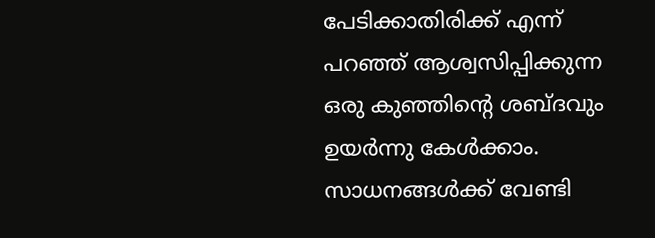പേടിക്കാതിരിക്ക് എന്ന് പറഞ്ഞ് ആശ്വസിപ്പിക്കുന്ന ഒരു കുഞ്ഞിന്റെ ശബ്ദവും ഉയര്‍ന്നു കേള്‍ക്കാം. സാധനങ്ങള്‍ക്ക് വേണ്ടി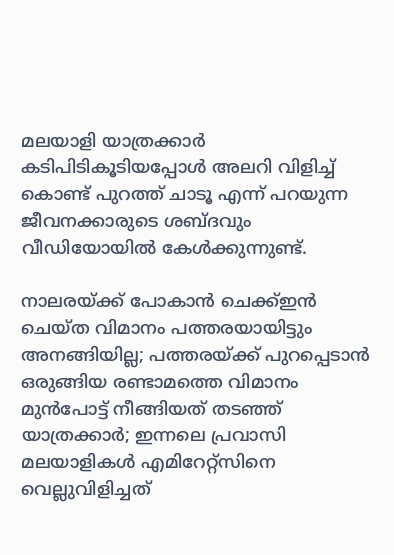മലയാളി യാത്രക്കാര്‍ കടിപിടികൂടിയപ്പോള്‍ അലറി വിളിച്ച് കൊണ്ട് പുറത്ത് ചാടൂ എന്ന് പറയുന്ന ജീവനക്കാരുടെ ശബ്ദവും വീഡിയോയില്‍ കേള്‍ക്കുന്നുണ്ട്.

നാലരയ്ക്ക് പോകാന്‍ ചെക്ക്ഇന്‍ ചെയ്ത വിമാനം പത്തരയായിട്ടും അനങ്ങിയില്ല; പത്തരയ്ക്ക് പുറപ്പെടാന്‍ ഒരുങ്ങിയ രണ്ടാമത്തെ വിമാനം മുന്‍പോട്ട് നീങ്ങിയത് തടഞ്ഞ് യാത്രക്കാര്‍; ഇന്നലെ പ്രവാസി മലയാളികള്‍ എമിറേറ്റ്‌സിനെ വെല്ലുവിളിച്ചത്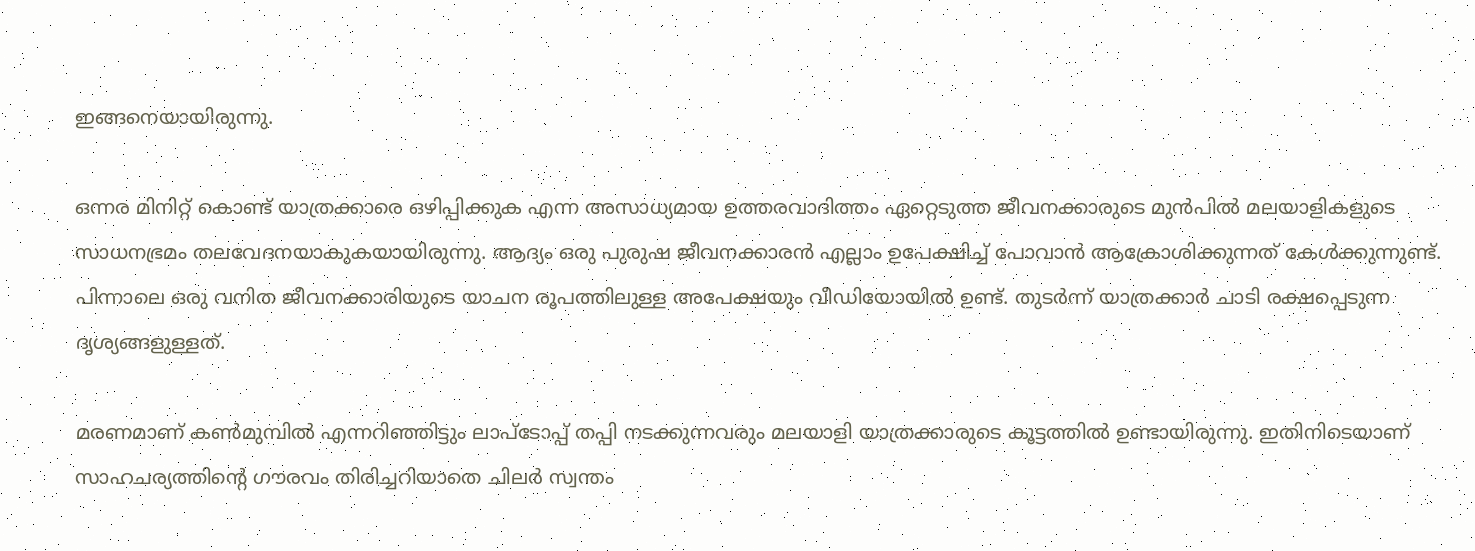ഇങ്ങനെയായിരുന്നു.

ഒന്നര മിനിറ്റ് കൊണ്ട് യാത്രക്കാരെ ഒഴിപ്പിക്കുക എന്ന അസാധ്യമായ ഉത്തരവാദിത്തം ഏറ്റെടുത്ത ജീവനക്കാരുടെ മുന്‍പില്‍ മലയാളികളുടെ സാധനഭ്രമം തലവേദനയാകുകയായിരുന്നു. ആദ്യം ഒരു പുരുഷ ജീവനക്കാരന്‍ എല്ലാം ഉപേക്ഷിച്ച് പോവാന്‍ ആക്രോശിക്കുന്നത് കേള്‍ക്കുന്നുണ്ട്. പിന്നാലെ ഒരു വനിത ജീവനക്കാരിയുടെ യാചന രൂപത്തിലുള്ള അപേക്ഷയും വീഡിയോയില്‍ ഉണ്ട്. തുടര്‍ന്ന് യാത്രക്കാര്‍ ചാടി രക്ഷപ്പെടുന്ന ദൃശ്യങ്ങളുള്ളത്.

മരണമാണ് കണ്‍മുമ്പില്‍ എന്നറിഞ്ഞിട്ടും ലാപ്‌ടോപ്പ് തപ്പി നടക്കുന്നവരും മലയാളി യാത്രക്കാരുടെ കൂട്ടത്തില്‍ ഉണ്ടായിരുന്നു. ഇതിനിടെയാണ് സാഹചര്യത്തിന്റെ ഗൗരവം തിരിച്ചറിയാതെ ചിലര്‍ സ്വന്തം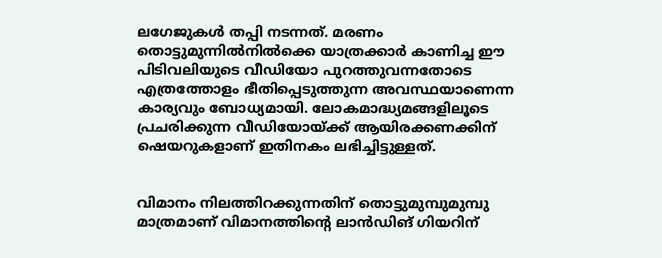ലഗേജുകള്‍ തപ്പി നടന്നത്. മരണം തൊട്ടുമുന്നില്‍നില്‍ക്കെ യാത്രക്കാര്‍ കാണിച്ച ഈ പിടിവലിയുടെ വീഡിയോ പുറത്തുവന്നതോടെ എത്രത്തോളം ഭീതിപ്പെടുത്തുന്ന അവസ്ഥയാണെന്ന കാര്യവും ബോധ്യമായി. ലോകമാദ്ധ്യമങ്ങളിലൂടെ പ്രചരിക്കുന്ന വീഡിയോയ്ക്ക് ആയിരക്കണക്കിന് ഷെയറുകളാണ് ഇതിനകം ലഭിച്ചിട്ടുള്ളത്.


വിമാനം നിലത്തിറക്കുന്നതിന് തൊട്ടുമുമ്പുമുമ്പു മാത്രമാണ് വിമാനത്തിന്റെ ലാന്‍ഡിങ് ഗിയറിന്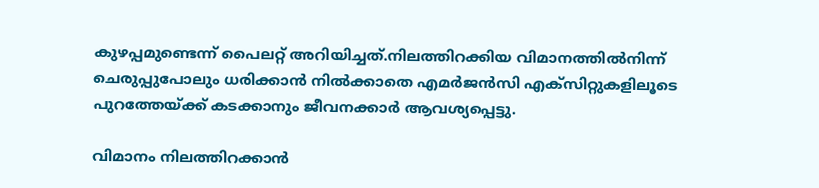കുഴപ്പമുണ്ടെന്ന് പൈലറ്റ് അറിയിച്ചത്.നിലത്തിറക്കിയ വിമാനത്തില്‍നിന്ന് ചെരുപ്പുപോലും ധരിക്കാന്‍ നില്‍ക്കാതെ എമര്‍ജന്‍സി എക്‌സിറ്റുകളിലൂടെ പുറത്തേയ്ക്ക് കടക്കാനും ജീവനക്കാര്‍ ആവശ്യപ്പെട്ടു.

വിമാനം നിലത്തിറക്കാന്‍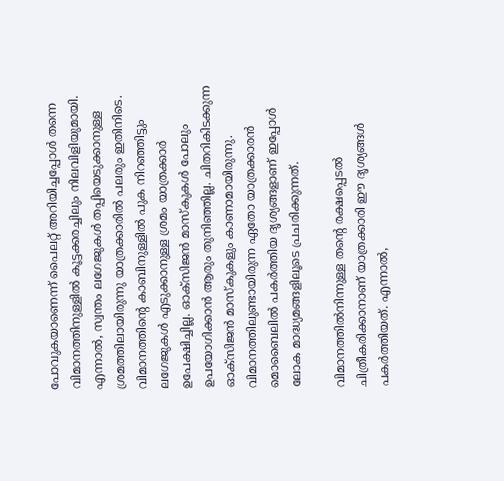പോവുകയാണെന്ന് പൈലറ്റ് അറിയിച്ചപ്പോള്‍ തന്നെ വിമാനത്തിനുള്ളില്‍ കൂട്ടക്കരച്ചിലും നിലവിളിയുമായി. എന്നാല്‍, സ്വന്തം ലഗേജുകള്‍ തപ്പിയെടുക്കാനുള്ള ശ്രമത്തിലായിരുന്നു യാത്രക്കാരില്‍ പലരും ഇതിനിടെ. വിമാനത്തിന്റെ കാബിനുള്ളില്‍ പുക നിറഞ്ഞിട്ടും ലഗേജുകള്‍ എടുക്കാനുള്ള ശ്രമം യാത്രക്കാര്‍ ഉപേക്ഷിച്ചില്ല. ഓക്‌സിജന്‍ മാസ്‌കുകള്‍ പോലും ഉപയോഗിക്കാന്‍ ആരും തുനിഞ്ഞില്ല. ചിതറികിടക്കുന്ന ഓക്‌സിജന്‍ മാസ്‌കുകളും കാണാമായിരുന്നു. വിമാനത്തിലുണ്ടായിരുന്ന ഏതോ യാത്രക്കാരന്‍ മൊബൈലില്‍ പകര്‍ത്തിയ ദൃശ്യങ്ങളാണ് ഇപ്പോള്‍ ലോക മാദ്ധ്യമങ്ങളിലൂടെ പ്രചരിക്കുന്നത്.

വിമാനത്തില്‍നിന്നുള്ള തന്റെ രക്ഷപ്പെടല്‍ ചിത്രീകരിക്കാനാണ് യാത്രക്കാരി ഈ ദൃശ്യങ്ങള്‍ പകര്‍ത്തിയത്. എന്നാല്‍,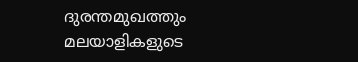ദുരന്തമുഖത്തും മലയാളികളുടെ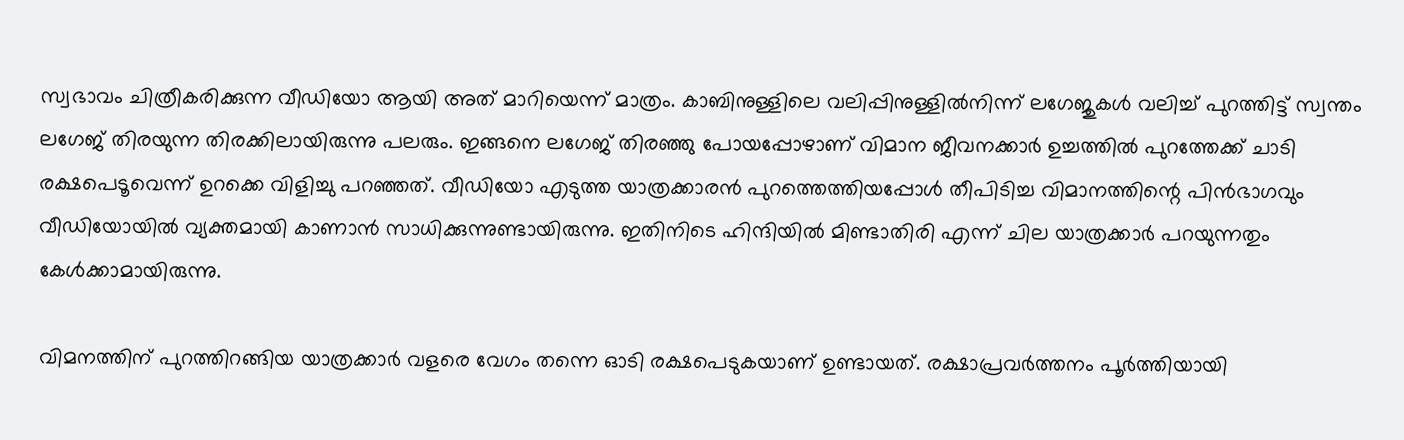സ്വഭാവം ചിത്രീകരിക്കുന്ന വീഡിയോ ആയി അത് മാറിയെന്ന് മാത്രം. കാബിനുള്ളിലെ വലിപ്പിനുള്ളില്‍നിന്ന് ലഗേജുകള്‍ വലിച്ച് പുറത്തിട്ട് സ്വന്തം ലഗേജ് തിരയുന്ന തിരക്കിലായിരുന്നു പലരും. ഇങ്ങനെ ലഗേജ് തിരഞ്ഞു പോയപ്പോഴാണ് വിമാന ജീവനക്കാര്‍ ഉച്ചത്തില്‍ പുറത്തേക്ക് ചാടി രക്ഷപെടൂവെന്ന് ഉറക്കെ വിളിച്ചു പറഞ്ഞത്. വീഡിയോ എടുത്ത യാത്രക്കാരന്‍ പുറത്തെത്തിയപ്പോള്‍ തീപിടിച്ച വിമാനത്തിന്റെ പിന്‍ഭാഗവും വീഡിയോയില്‍ വ്യക്തമായി കാണാന്‍ സാധിക്കുന്നുണ്ടായിരുന്നു. ഇതിനിടെ ഹിന്ദിയില്‍ മിണ്ടാതിരി എന്ന് ചില യാത്രക്കാര്‍ പറയുന്നതും കേള്‍ക്കാമായിരുന്നു.

വിമനത്തിന് പുറത്തിറങ്ങിയ യാത്രക്കാര്‍ വളരെ വേഗം തന്നെ ഓടി രക്ഷപെടുകയാണ് ഉണ്ടായത്. രക്ഷാപ്രവര്‍ത്തനം പൂര്‍ത്തിയായി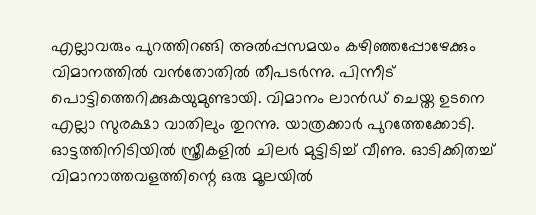എല്ലാവരും പുറത്തിറങ്ങി അല്‍പ്പസമയം കഴിഞ്ഞപ്പോഴേക്കും വിമാനത്തില്‍ വന്‍തോതില്‍ തീപടര്‍ന്നു. പിന്നീട് പൊട്ടിത്തെറിക്കുകയുമുണ്ടായി. വിമാനം ലാന്‍ഡ് ചെയ്ത ഉടനെ എല്ലാ സുരക്ഷാ വാതിലും തുറന്നു. യാത്രക്കാര്‍ പുറത്തേക്കോടി. ഓട്ടത്തിനിടിയില്‍ സ്ത്രീകളില്‍ ചിലര്‍ മുട്ടിടിച്ച് വീണു. ഓടിക്കിതച്ച് വിമാനാത്തവളത്തിന്റെ ഒരു മൂലയില്‍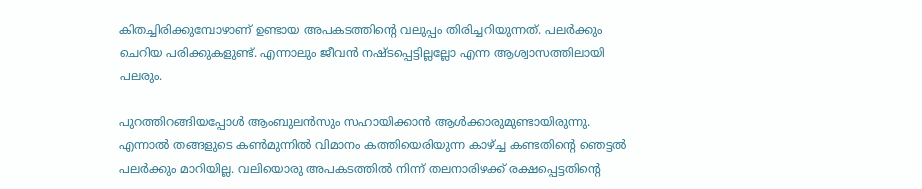കിതച്ചിരിക്കുമ്പോഴാണ് ഉണ്ടായ അപകടത്തിന്റെ വലുപ്പം തിരിച്ചറിയുന്നത്. പലര്‍ക്കും ചെറിയ പരിക്കുകളുണ്ട്. എന്നാലും ജീവന്‍ നഷ്ടപ്പെട്ടില്ലല്ലോ എന്ന ആശ്വാസത്തിലായി പലരും.

പുറത്തിറങ്ങിയപ്പോള്‍ ആംബുലന്‍സും സഹായിക്കാന്‍ ആള്‍ക്കാരുമുണ്ടായിരുന്നു. എന്നാല്‍ തങ്ങളുടെ കണ്‍മുന്നില്‍ വിമാനം കത്തിയെരിയുന്ന കാഴ്ച്ച കണ്ടതിന്റെ ഞെട്ടല്‍ പലര്‍ക്കും മാറിയില്ല. വലിയൊരു അപകടത്തില്‍ നിന്ന് തലനാരിഴക്ക് രക്ഷപ്പെട്ടതിന്റെ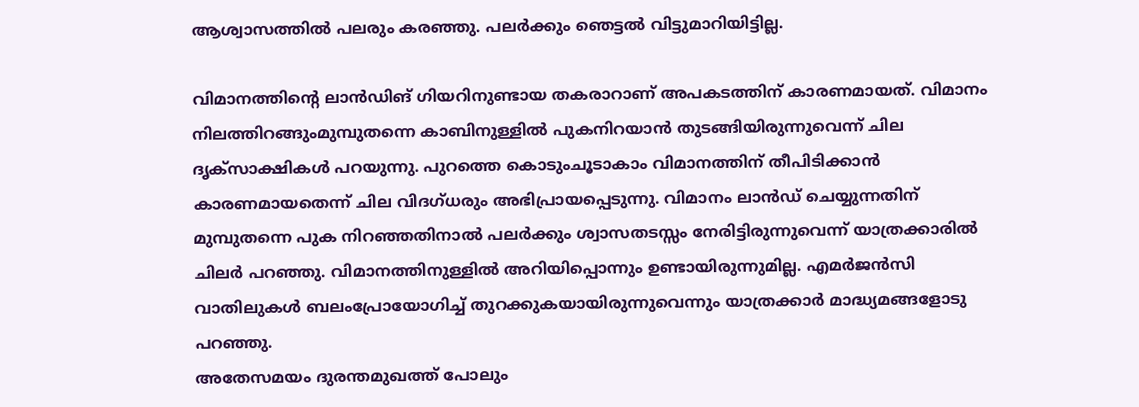ആശ്വാസത്തില്‍ പലരും കരഞ്ഞു. പലര്‍ക്കും ഞെട്ടല്‍ വിട്ടുമാറിയിട്ടില്ല.

വിമാനത്തിന്റെ ലാന്‍ഡിങ് ഗിയറിനുണ്ടായ തകരാറാണ് അപകടത്തിന് കാരണമായത്. വിമാനം നിലത്തിറങ്ങുംമുമ്പുതന്നെ കാബിനുള്ളില്‍ പുകനിറയാന്‍ തുടങ്ങിയിരുന്നുവെന്ന് ചില ദൃക്‌സാക്ഷികള്‍ പറയുന്നു. പുറത്തെ കൊടുംചൂടാകാം വിമാനത്തിന് തീപിടിക്കാന്‍ കാരണമായതെന്ന് ചില വിദഗ്ധരും അഭിപ്രായപ്പെടുന്നു. വിമാനം ലാന്‍ഡ് ചെയ്യുന്നതിന് മുമ്പുതന്നെ പുക നിറഞ്ഞതിനാല്‍ പലര്‍ക്കും ശ്വാസതടസ്സം നേരിട്ടിരുന്നുവെന്ന് യാത്രക്കാരില്‍ ചിലര്‍ പറഞ്ഞു. വിമാനത്തിനുള്ളില്‍ അറിയിപ്പൊന്നും ഉണ്ടായിരുന്നുമില്ല. എമര്‍ജന്‍സി വാതിലുകള്‍ ബലംപ്രോയോഗിച്ച് തുറക്കുകയായിരുന്നുവെന്നും യാത്രക്കാര്‍ മാദ്ധ്യമങ്ങളോടു പറഞ്ഞു.
അതേസമയം ദുരന്തമുഖത്ത് പോലും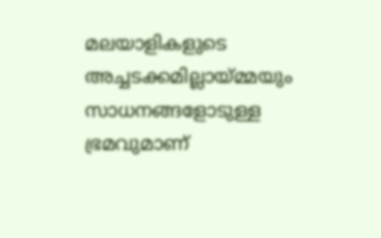മലയാളികളുടെ അച്ചടക്കമില്ലായ്മ്മയും സാധനങ്ങളോടുള്ള ഭ്രമവുമാണ്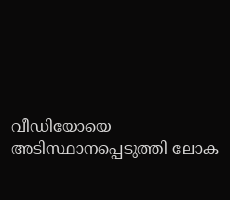വീഡിയോയെ അടിസ്ഥാനപ്പെടുത്തി ലോക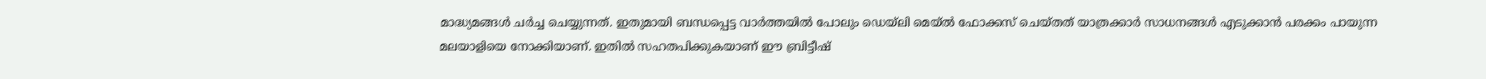മാദ്ധ്യമങ്ങള്‍ ചര്‍ച്ച ചെയ്യുന്നത്. ഇതുമായി ബന്ധപ്പെട്ട വാര്‍ത്തയില്‍ പോലും ഡെയ്‌ലി മെയ്ല്‍ ഫോക്കസ് ചെയ്തത് യാത്രക്കാര്‍ സാധനങ്ങള്‍ എടുക്കാന്‍ പരക്കം പായുന്ന മലയാളിയെ നോക്കിയാണ്. ഇതില്‍ സഹതപിക്കുകയാണ് ഈ ബ്രിട്ടീഷ്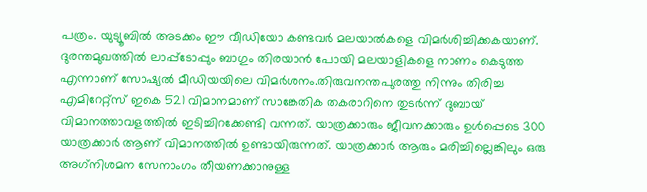പത്രം. യുട്യൂബില്‍ അടക്കം ഈ വീഡിയോ കണ്ടവര്‍ മലയാല്‍കളെ വിമര്‍ശിച്ചിക്കകയാണ്. ദുരന്തമുഖത്തില്‍ ലാപ്പ്‌ടോപ്പും ബാഗും തിരയാന്‍ പോയി മലയാളികളെ നാണം കെടുത്ത എന്നാണ് സോഷ്യല്‍ മീഡിയയിലെ വിമര്‍ശനം.തിരുവനന്തപുരത്തു നിന്നും തിരിച്ച എമിറേറ്റ്‌സ് ഇകെ 521 വിമാനമാണ് സാങ്കേതിക തകരാറിനെ തുടര്‍ന്ന് ദുബായ് വിമാനത്താവളത്തില്‍ ഇടിച്ചിറക്കേണ്ടി വന്നത്. യാത്രക്കാരും ജീവനക്കാരും ഉള്‍പ്പെടെ 300 യാത്രക്കാര്‍ ആണ് വിമാനത്തില്‍ ഉണ്ടായിരുന്നത്. യാത്രക്കാര്‍ ആരും മരിച്ചില്ലെങ്കിലും ഒരു അഗ്‌നിശമന സേനാംഗം തീയണക്കാനുള്ള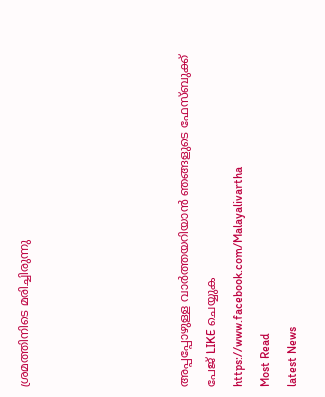ശ്രമത്തിനിടെ മരിച്ചിരുന്നു





അപ്പപ്പോഴുള്ള വാര്‍ത്തയറിയാന്‍ ഞങ്ങളുടെ ഫേസ്‌ബുക്ക്‌ പേജ് LIKE ചെയ്യുക
https://www.facebook.com/Malayalivartha
Most Read
latest News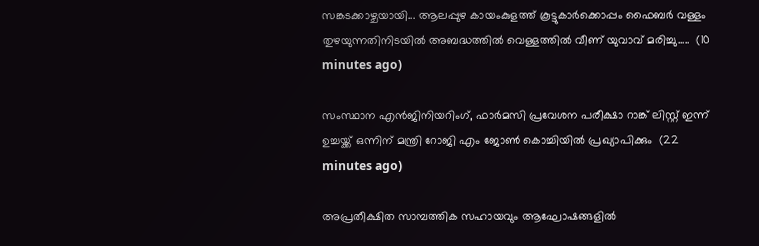സങ്കടക്കാഴ്ചയായി... ആലപ്പുഴ കായംകുളത്ത് കൂട്ടുകാർക്കൊപ്പം ഫൈബർ വള്ളം തുഴയുന്നതിനിടയിൽ അബദ്ധത്തിൽ വെള്ളത്തിൽ വീണ് യുവാവ് മരിച്ചു.....  (10 minutes ago)

സംസ്ഥാന എൻജിനിയറിംഗ്, ഫാർമസി പ്രവേശന പരീക്ഷാ റാങ്ക് ലിസ്റ്റ് ഇന്ന് ഉച്ചയ്ക്ക് ഒന്നിന് മന്ത്രി റോജി എം ജോൺ കൊച്ചിയിൽ പ്രഖ്യാപിക്കും  (22 minutes ago)

അപ്രതീക്ഷിത സാമ്പത്തിക സഹായവും ആഘോഷങ്ങളിൽ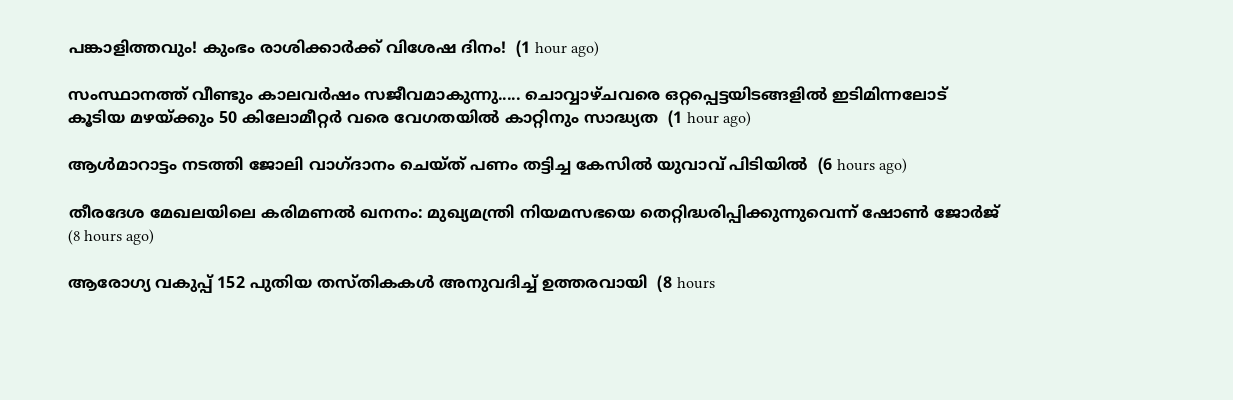പങ്കാളിത്തവും! കുംഭം രാശിക്കാർക്ക് വിശേഷ ദിനം!  (1 hour ago)

സംസ്ഥാനത്ത് വീണ്ടും കാലവർഷം സജീവമാകുന്നു..... ചൊവ്വാഴ്ചവരെ ഒറ്റപ്പെട്ടയിടങ്ങളിൽ ഇടിമിന്നലോട് കൂടിയ മഴയ്ക്കും 50 കിലോമീറ്റർ വരെ വേഗതയിൽ കാറ്റിനും സാദ്ധ്യത  (1 hour ago)

ആള്‍മാറാട്ടം നടത്തി ജോലി വാഗ്ദാനം ചെയ്ത് പണം തട്ടിച്ച കേസില്‍ യുവാവ് പിടിയില്‍  (6 hours ago)

തീരദേശ മേഖലയിലെ കരിമണല്‍ ഖനനം: മുഖ്യമന്ത്രി നിയമസഭയെ തെറ്റിദ്ധരിപ്പിക്കുന്നുവെന്ന് ഷോണ്‍ ജോര്‍ജ്  (8 hours ago)

ആരോഗ്യ വകുപ്പ് 152 പുതിയ തസ്തികകള്‍ അനുവദിച്ച് ഉത്തരവായി  (8 hours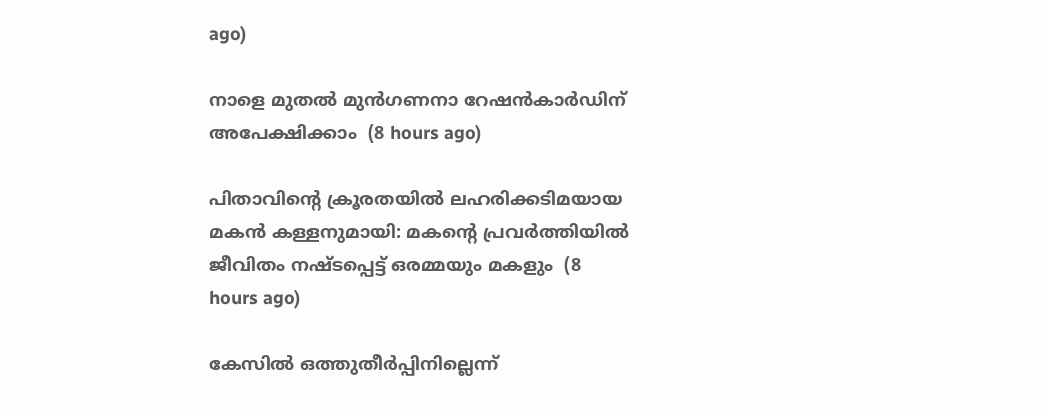ago)

നാളെ മുതല്‍ മുന്‍ഗണനാ റേഷന്‍കാര്‍ഡിന് അപേക്ഷിക്കാം  (8 hours ago)

പിതാവിന്റെ ക്രൂരതയില്‍ ലഹരിക്കടിമയായ മകന്‍ കള്ളനുമായി: മകന്റെ പ്രവര്‍ത്തിയില്‍ ജീവിതം നഷ്ടപ്പെട്ട് ഒരമ്മയും മകളും  (8 hours ago)

കേസില്‍ ഒത്തുതീര്‍പ്പിനില്ലെന്ന്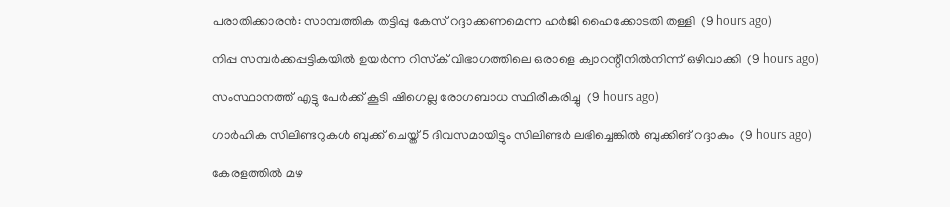പരാതിക്കാരന്‍: സാമ്പത്തിക തട്ടിപ്പു കേസ് റദ്ദാക്കണമെന്ന ഹര്‍ജി ഹൈക്കോടതി തള്ളി  (9 hours ago)

നിപ്പ സമ്പര്‍ക്കപ്പട്ടികയില്‍ ഉയര്‍ന്ന റിസ്‌ക് വിഭാഗത്തിലെ ഒരാളെ ക്വാറന്റീനില്‍നിന്ന് ഒഴിവാക്കി  (9 hours ago)

സംസ്ഥാനത്ത് എട്ടു പേര്‍ക്ക് കൂടി ഷിഗെല്ല രോഗബാധ സ്ഥിരീകരിച്ചു  (9 hours ago)

ഗാര്‍ഹിക സിലിണ്ടറുകള്‍ ബുക്ക് ചെയ്ത് 5 ദിവസമായിട്ടും സിലിണ്ടര്‍ ലഭിച്ചെങ്കില്‍ ബുക്കിങ് റദ്ദാകും  (9 hours ago)

കേരളത്തില്‍ മഴ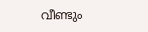വീണ്ടും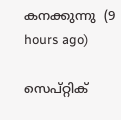കനക്കുന്നു  (9 hours ago)

സെപ്റ്റിക്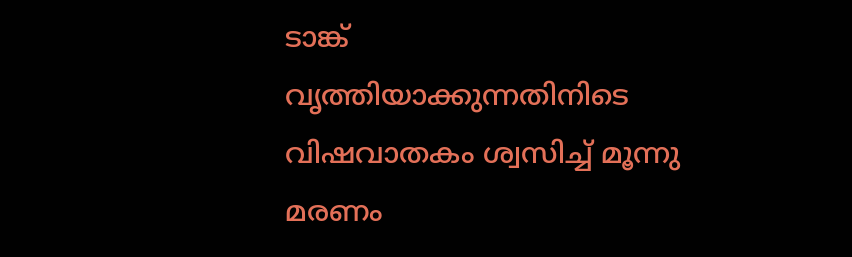ടാങ്ക് വൃത്തിയാക്കുന്നതിനിടെ വിഷവാതകം ശ്വസിച്ച് മൂന്നു മരണം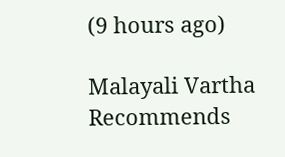(9 hours ago)

Malayali Vartha Recommends